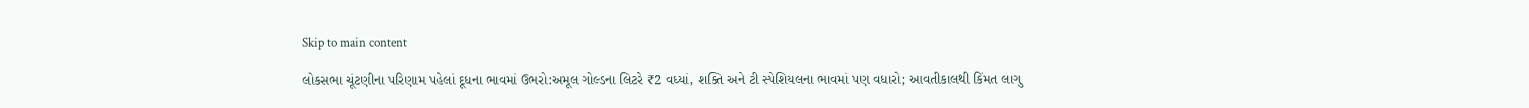Skip to main content

લોકસભા ચૂંટણીના પરિણામ પહેલાં દૂધના ભાવમાં ઉભરો:અમૂલ ગોલ્ડના લિટરે ₹2 વધ્યાં, શક્તિ અને ટી સ્પેશિયલના ભાવમાં પણ વધારો; આવતીકાલથી કિંમત લાગુ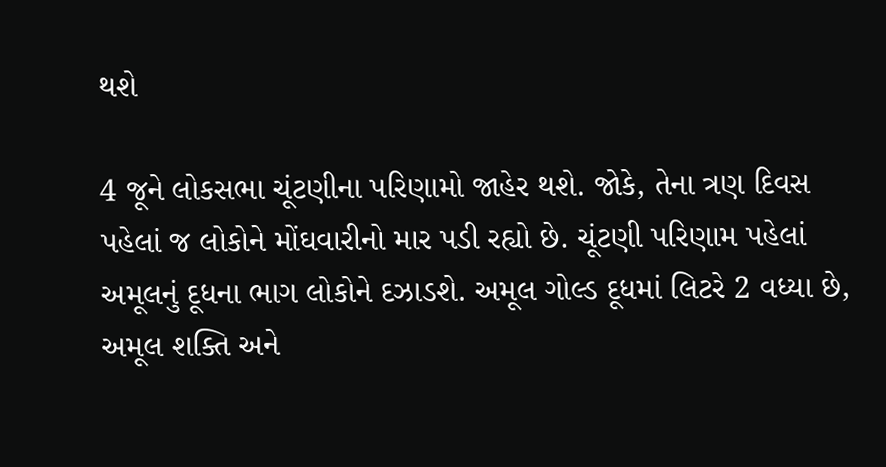થશે

4 જૂને લોકસભા ચૂંટણીના પરિણામો જાહેર થશે. જોકે, તેના ત્રણ દિવસ પહેલાં જ લોકોને મોંઘવારીનો માર પડી રહ્યો છે. ચૂંટણી પરિણામ પહેલાં અમૂલનું દૂધના ભાગ લોકોને દઝાડશે. અમૂલ ગોલ્ડ દૂધમાં લિટરે 2 વધ્યા છે, અમૂલ શક્તિ અને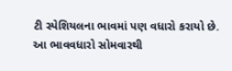ટી સ્પેશિયલના ભાવમાં પણ વધારો કરાયો છે. આ ભાવવધારો સોમવારથી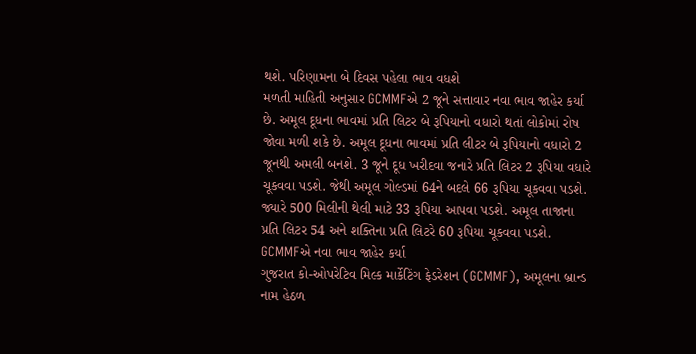થશે. પરિણામના બે દિવસ પહેલા ભાવ વધશે
મળતી માહિતી અનુસાર GCMMFએ 2 જૂને સત્તાવાર નવા ભાવ જાહેર કર્યા છે. અમૂલ દૂધના ભાવમાં પ્રતિ લિટર બે રૂપિયાનો વધારો થતાં લોકોમાં રોષ જોવા મળી શકે છે. અમૂલ દૂધના ભાવમાં પ્રતિ લીટર બે રૂપિયાનો વધારો 2 જૂનથી અમલી બનશે. 3 જૂને દૂધ ખરીદવા જનારે પ્રતિ લિટર 2 રૂપિયા વધારે ચૂકવવા પડશે. જેથી અમૂલ ગોલ્ડમાં 64ને બદલે 66 રૂપિયા ચૂકવવા પડશે. જ્યારે 500 મિલીની થેલી માટે 33 રૂપિયા આપવા પડશે. અમૂલ તાજાના પ્રતિ લિટર 54 અને શક્તિના પ્રતિ લિટરે 60 રૂપિયા ચૂકવવા પડશે. GCMMFએ નવા ભાવ જાહેર કર્યા
ગુજરાત કો-ઓપરેટિવ મિલ્ક માર્કેટિંગ ફેડરેશન (GCMMF), અમૂલના બ્રાન્ડ નામ હેઠળ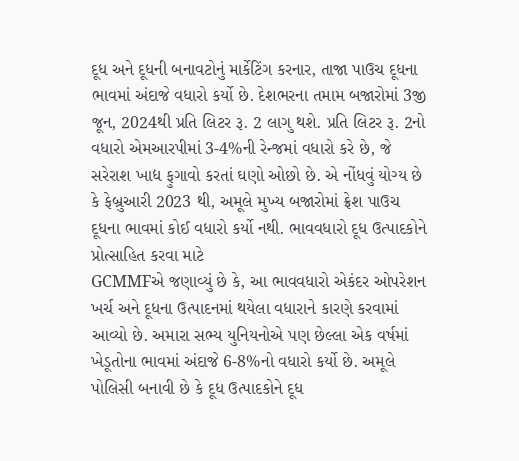દૂધ અને દૂધની બનાવટોનું માર્કેટિંગ કરનાર, તાજા પાઉચ દૂધના ભાવમાં અંદાજે વધારો કર્યો છે. દેશભરના તમામ બજારોમાં 3જી જૂન, 2024થી પ્રતિ લિટર રૂ. 2 લાગુ થશે. પ્રતિ લિટર રૂ. 2નો વધારો એમઆરપીમાં 3-4%ની રેન્જમાં વધારો કરે છે, જે સરેરાશ ખાદ્ય ફુગાવો કરતાં ઘણો ઓછો છે. એ નોંધવું યોગ્ય છે કે ફેબ્રુઆરી 2023 થી, અમૂલે મુખ્ય બજારોમાં ફ્રેશ પાઉચ દૂધના ભાવમાં કોઈ વધારો કર્યો નથી. ભાવવધારો દૂધ ઉત્પાદકોને પ્રોત્સાહિત કરવા માટે
GCMMFએ જણાવ્યું છે કે, આ ભાવવધારો એકંદર ઓપરેશન ખર્ચ અને દૂધના ઉત્પાદનમાં થયેલા વધારાને કારણે કરવામાં આવ્યો છે. અમારા સભ્ય યુનિયનોએ પણ છેલ્લા એક વર્ષમાં ખેડૂતોના ભાવમાં અંદાજે 6-8%નો વધારો કર્યો છે. અમૂલે પોલિસી બનાવી છે કે દૂધ ઉત્પાદકોને દૂધ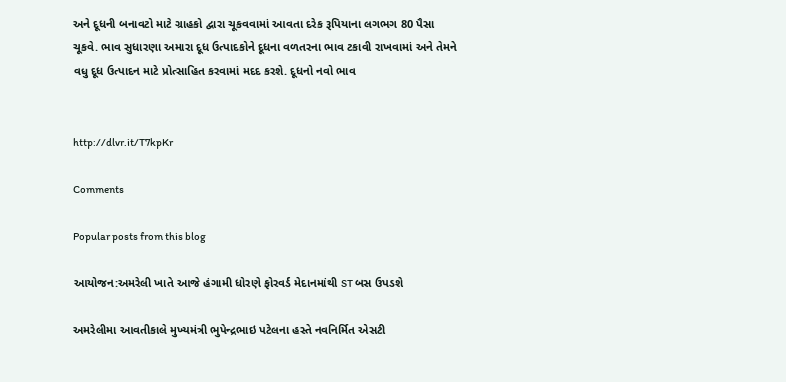અને દૂધની બનાવટો માટે ગ્રાહકો દ્વારા ચૂકવવામાં આવતા દરેક રૂપિયાના લગભગ 80 પૈસા ચૂકવે. ભાવ સુધારણા અમારા દૂધ ઉત્પાદકોને દૂધના વળતરના ભાવ ટકાવી રાખવામાં અને તેમને વધુ દૂધ ઉત્પાદન માટે પ્રોત્સાહિત કરવામાં મદદ કરશે. દૂધનો નવો ભાવ


http://dlvr.it/T7kpKr

Comments

Popular posts from this blog

આયોજન:અમરેલી ખાતે આજે હંગામી ધોરણે ફોરવર્ડ મેદાનમાંથી ST બસ ઉપડશે

અમરેલીમા આવતીકાલે મુખ્યમંત્રી ભુપેન્દ્રભાઇ પટેલના હસ્તે નવનિર્મિત એસટી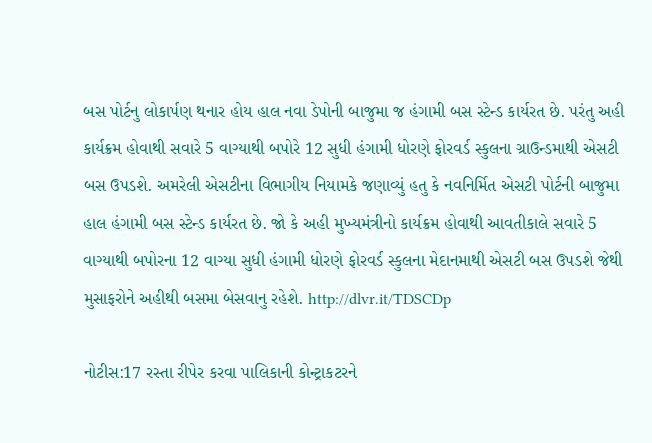બસ પોર્ટનુ લોકાર્પણ થનાર હોય હાલ નવા ડેપોની બાજુમા જ હંગામી બસ સ્ટેન્ડ કાર્યરત છે. પરંતુ અહી કાર્યક્રમ હોવાથી સવારે 5 વાગ્યાથી બપોરે 12 સુધી હંગામી ધોરણે ફોરવર્ડ સ્કુલના ગ્રાઉન્ડમાથી એસટી બસ ઉપડશે. અમરેલી એસટીના વિભાગીય નિયામકે જણાવ્યું હતુ કે નવનિર્મિત એસટી પોર્ટની બાજુમા હાલ હંગામી બસ સ્ટેન્ડ કાર્યરત છે. જો કે અહી મુખ્યમંત્રીનો કાર્યક્રમ હોવાથી આવતીકાલે સવારે 5 વાગ્યાથી બપોરના 12 વાગ્યા સુધી હંગામી ધોરણે ફોરવર્ડ સ્કુલના મેદાનમાથી એસટી બસ ઉપડશે જેથી મુસાફરોને અહીથી બસમા બેસવાનુ રહેશે. http://dlvr.it/TDSCDp

નોટીસ:17 રસ્તા રીપેર કરવા પાલિકાની કોન્ટ્રાકટરને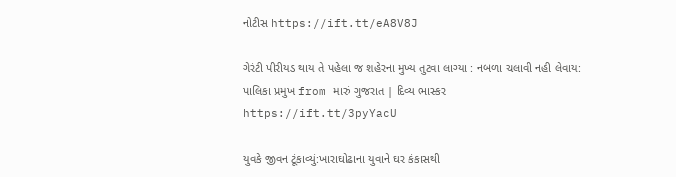નોટીસ https://ift.tt/eA8V8J

ગેરંટી પીરીયડ થાય તે પહેલા જ શહેરના મુખ્ય તુટવા લાગ્યા : નબળા ચલાવી નહી લેવાય: પાલિકા પ્રમુખ from મારું ગુજરાત | દિવ્ય ભાસ્કર https://ift.tt/3pyYacU

યુવકે જીવન ટૂંકાવ્યું:ખારાઘોઢાના યુવાને ઘર કંકાસથી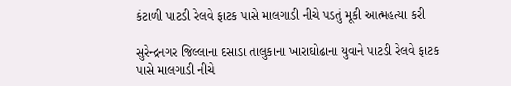કંટાળી પાટડી રેલવે ફાટક પાસે માલગાડી નીચે પડતું મૂકી આત્મહત્યા કરી

સુરેન્દ્રનગર જિલ્લાના દસાડા તાલુકાના ખારાઘોઢાના યુવાને પાટડી રેલવે ફાટક પાસે માલગાડી નીચે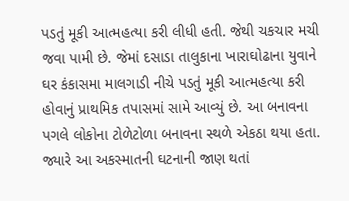પડતું મૂકી આત્મહત્યા કરી લીધી હતી. જેથી ચકચાર મચી જવા પામી છે. જેમાં દસાડા તાલુકાના ખારાઘોઢાના યુવાને ઘર કંકાસમા માલગાડી નીચે પડતું મૂકી આત્મહત્યા કરી હોવાનું પ્રાથમિક તપાસમાં સામે આવ્યું છે. આ બનાવના પગલે લોકોના ટોળેટોળા બનાવના સ્થળે એકઠા થયા હતા. જ્યારે આ અકસ્માતની ઘટનાની જાણ થતાં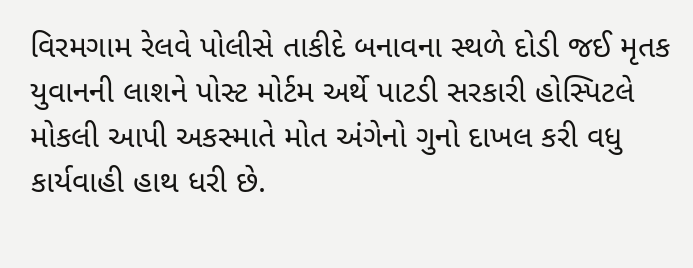વિરમગામ રેલવે પોલીસે તાકીદે બનાવના સ્થળે દોડી જઈ મૃતક યુવાનની લાશને પોસ્ટ મોર્ટમ અર્થે પાટડી સરકારી હોસ્પિટલે મોકલી આપી અકસ્માતે મોત અંગેનો ગુનો દાખલ કરી વધુ કાર્યવાહી હાથ ધરી છે.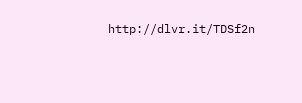http://dlvr.it/TDSf2n